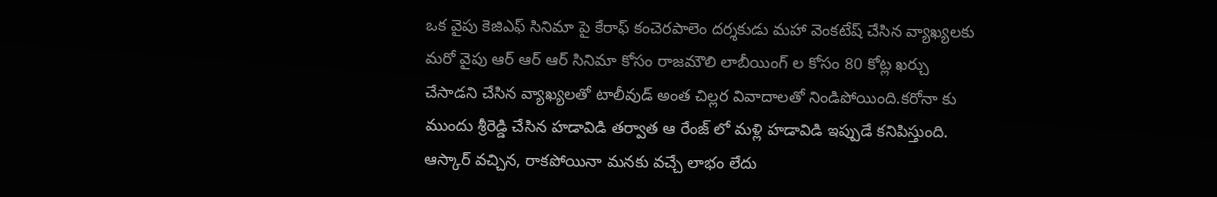ఒక వైపు కెజిఎఫ్ సినిమా పై కేరాఫ్ కంచెరపాలెం దర్శకుడు మహా వెంకటేష్ చేసిన వ్యాఖ్యలకు మరో వైపు ఆర్ ఆర్ ఆర్ సినిమా కోసం రాజమౌలి లాబీయింగ్ ల కోసం 80 కోట్ల ఖర్చు చేసాడని చేసిన వ్యాఖ్యలతో టాలీవుడ్ అంత చిల్లర వివాదాలతో నిండిపోయింది.కరోనా కు ముందు శ్రీరెడ్డి చేసిన హడావిడి తర్వాత ఆ రేంజ్ లో మళ్లి హడావిడి ఇప్పుడే కనిపిస్తుంది.
ఆస్కార్ వచ్చిన, రాకపోయినా మనకు వచ్చే లాభం లేదు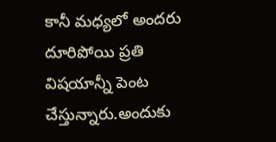కానీ మధ్యలో అందరు దూరిపోయి ప్రతి విషయాన్నీ పెంట చేస్తున్నారు.అందుకు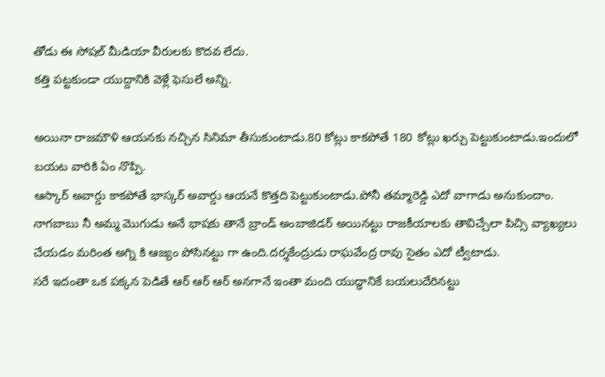తోడు ఈ సోషల్ మీడియా వీరులకు కొదవ లేదు.
కత్తి పట్టకుండా యుద్దానికి వెళ్లే ఫెసులే అన్ని.

అయినా రాజమౌళి ఆయనకు నచ్చిన సినిమా తీసుకుంటాడు.80 కోట్లు కాకపోతే 180 కోట్లు ఖర్చు పెట్టుకుంటాడు.ఇందులో బయట వారికి ఏం నొప్పి.
ఆస్కార్ అవార్డు కాకపోతే భాస్కర్ అవార్డు ఆయనే కొత్తది పెట్టుకుంటాడు.పోనీ తమ్మారెడ్డి ఎదో వాగాడు అనుకుందాం.
నాగబాబు నీ అమ్మ మొగుడు అనే భాషకు తానే బ్రాండ్ అంబాజిడర్ అయినట్టు రాజకీయాలకు తావిచ్చేలా పిచ్సి వ్యాఖ్యలు చేయడం మరింత అగ్ని కి ఆజ్యం పోసినట్టు గా ఉంది.దర్శకేంద్రుడు రాఘవేంద్ర రావు సైతం ఎదో ట్వీటాడు.
సరే ఇదంతా ఒక పక్కన పెడితే ఆర్ ఆర్ ఆర్ అనగానే ఇంతా మంది యుద్ధానికే బయలుదేరినట్టు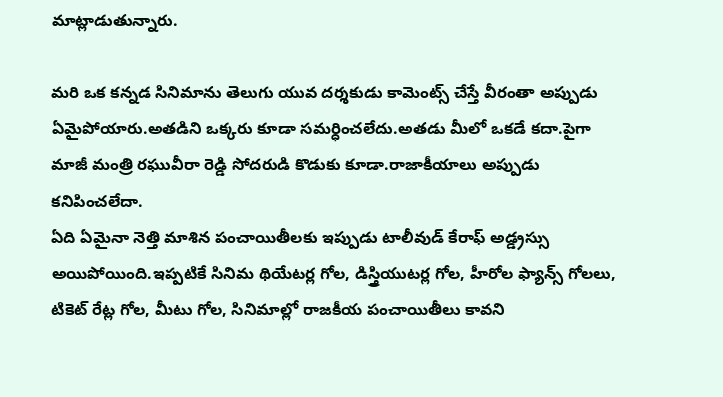మాట్లాడుతున్నారు.

మరి ఒక కన్నడ సినిమాను తెలుగు యువ దర్శకుడు కామెంట్స్ చేస్తే వీరంతా అప్పుడు ఏమైపోయారు.అతడిని ఒక్కరు కూడా సమర్ధించలేదు.అతడు మీలో ఒకడే కదా.పైగా మాజీ మంత్రి రఘువీరా రెడ్డి సోదరుడి కొడుకు కూడా.రాజాకీయాలు అప్పుడు కనిపించలేదా.
ఏది ఏమైనా నెత్తి మాశిన పంచాయితీలకు ఇప్పుడు టాలీవుడ్ కేరాఫ్ అడ్డ్రస్సు అయిపోయింది.ఇప్పటికే సినిమ థియేటర్ల గోల, డిస్త్రియుటర్ల గోల, హీరోల ఫ్యాన్స్ గోలలు, టికెట్ రేట్ల గోల, మీటు గోల, సినిమాల్లో రాజకీయ పంచాయితీలు కావని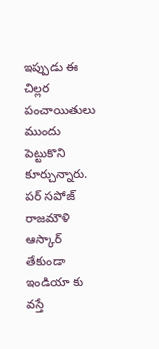ఇప్పుడు ఈ చిల్లర పంచాయితులు ముందు పెట్టుకొని కూర్చున్నారు.
పర్ సపోజ్ రాజమౌళి ఆస్కార్ తేకుండా ఇండియా కు వస్తే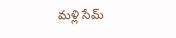మళ్లి సేమ్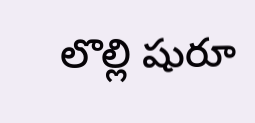లొల్లి షురూ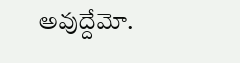అవుద్దేమో.